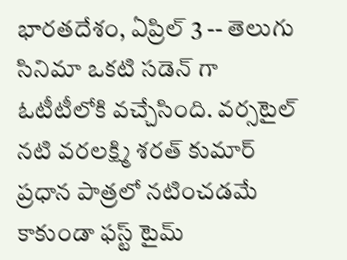భారతదేశం, ఏప్రిల్ 3 -- తెలుగు సినిమా ఒకటి సడెన్ గా ఓటీటీలోకి వచ్చేసింది. వర్సటైల్ నటి వరలక్ష్మి శరత్ కుమార్ ప్రధాన పాత్రలో నటించడమే కాకుండా ఫస్ట్ టైమ్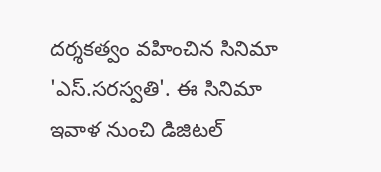దర్శకత్వం వహించిన సినిమా 'ఎస్.సరస్వతి'. ఈ సినిమా ఇవాళ నుంచి డిజిటల్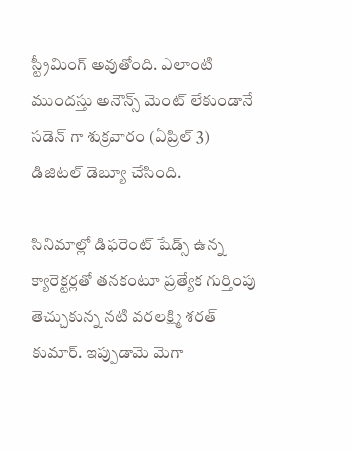స్ట్రీమింగ్ అవుతోంది. ఎలాంటి ముందస్తు అనౌన్స్ మెంట్ లేకుండానే సడెన్ గా శుక్రవారం (ఏప్రిల్ 3) డిజిటల్ డెబ్యూ చేసింది.

సినిమాల్లో డిఫరెంట్ షేడ్స్ ఉన్న క్యారెక్టర్లతో తనకంటూ ప్రత్యేక గుర్తింపు తెచ్చుకున్న నటి వరలక్ష్మి శరత్ కుమార్. ఇప్పుడామె మెగా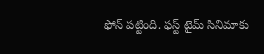ఫోన్ పట్టింది. ఫస్ట్ టైమ్ సినిమాకు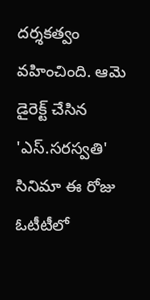దర్శకత్వం వహించింది. ఆమె డైరెక్ట్ చేసిన 'ఎస్.సరస్వతి' సినిమా ఈ రోజు ఓటీటీలో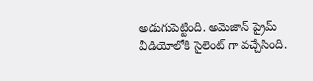అడుగుపెట్టింది. అమెజాన్ ప్రైమ్ వీడియోలోకి సైలెంట్ గా వచ్చేసింది.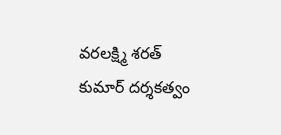వరలక్ష్మి శరత్ కుమార్ దర్శకత్వం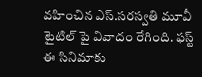వహించిన ఎస్.సరస్వతి మూవీ టైటిల్ పై వివాదం రేగింది. ఫస్ట్ ఈ సినిమాకు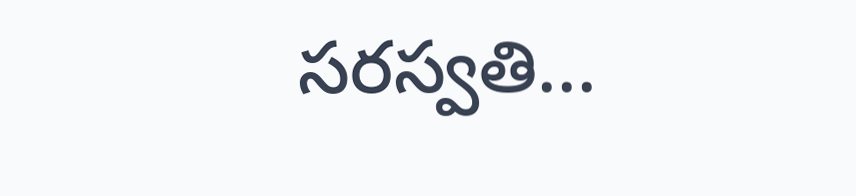సరస్వతి...